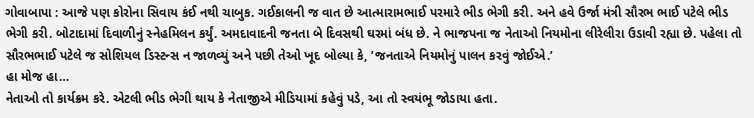ગોવાબાપા : આજે પણ કોરોના સિવાય કંઈ નથી ચાબુક. ગઈકાલની જ વાત છે આત્મારામભાઈ પરમારે ભીડ ભેગી કરી. અને હવે ઉર્જા મંત્રી સૌરભ ભાઈ પટેલે ભીડ ભેગી કરી. બોટાદામાં દિવાળીનું સ્નેહમિલન કર્યું. અમદાવાદની જનતા બે દિવસથી ઘરમાં બંધ છે. ને ભાજપના જ નેતાઓ નિયમોના લીરેલીરા ઉડાવી રહ્યા છે. પહેલા તો સૌરભભાઈ પટેલે જ સોશિયલ ડિસ્ટન્સ ન જાળવ્યું અને પછી તેઓ ખૂદ બોલ્યા કે, ’જનતાએ નિયમોનું પાલન કરવું જોઈએ.’
હા મોજ હા…
નેતાઓ તો કાર્યક્રમ કરે. એટલી ભીડ ભેગી થાય કે નેતાજીએ મીડિયામાં કહેવું પડે, આ તો સ્વયંભૂ જોડાયા હતા.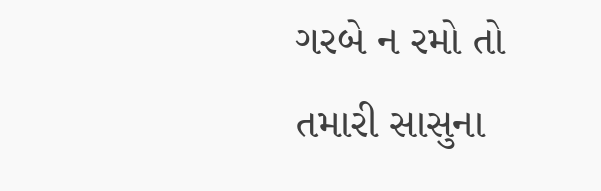ગરબે ન રમો તો તમારી સાસુના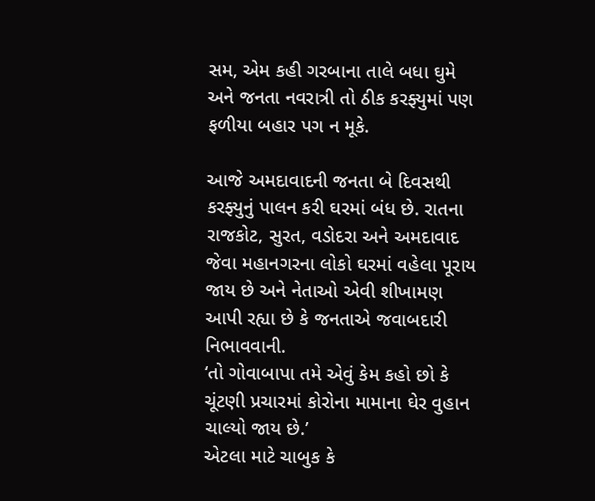સમ, એમ કહી ગરબાના તાલે બધા ઘુમે અને જનતા નવરાત્રી તો ઠીક કરફ્યુમાં પણ ફળીયા બહાર પગ ન મૂકે.

આજે અમદાવાદની જનતા બે દિવસથી કરફ્યુનું પાલન કરી ઘરમાં બંધ છે. રાતના રાજકોટ, સુરત, વડોદરા અને અમદાવાદ જેવા મહાનગરના લોકો ઘરમાં વહેલા પૂરાય જાય છે અને નેતાઓ એવી શીખામણ આપી રહ્યા છે કે જનતાએ જવાબદારી નિભાવવાની.
‘તો ગોવાબાપા તમે એવું કેમ કહો છો કે ચૂંટણી પ્રચારમાં કોરોના મામાના ઘેર વુહાન ચાલ્યો જાય છે.’
એટલા માટે ચાબુક કે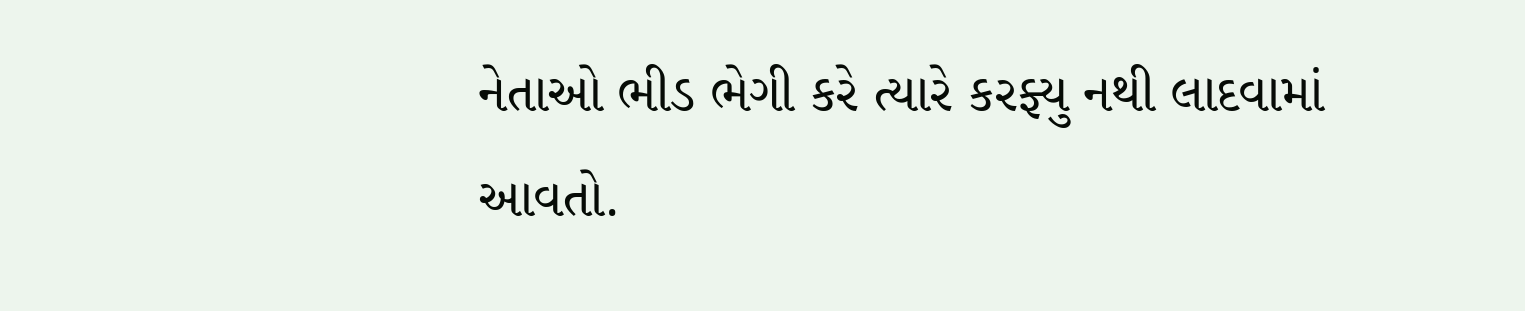નેતાઓ ભીડ ભેગી કરે ત્યારે કરફ્યુ નથી લાદવામાં આવતો.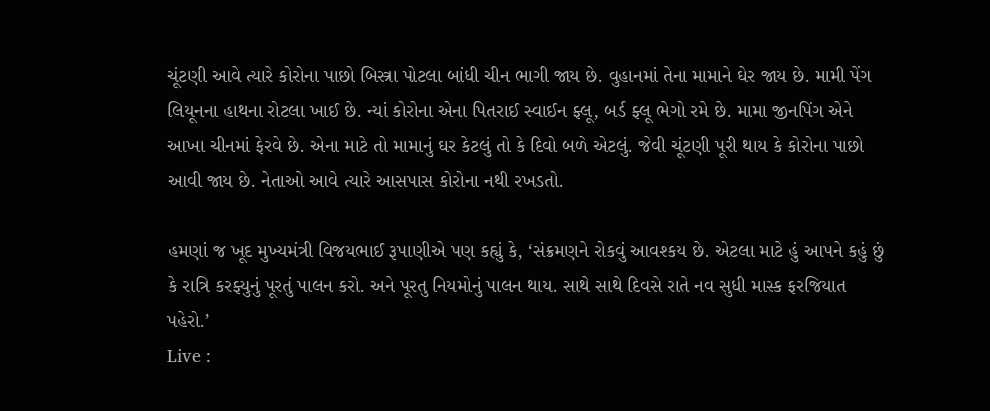ચૂંટણી આવે ત્યારે કોરોના પાછો બિસ્ત્રા પોટલા બાંધી ચીન ભાગી જાય છે. વુહાનમાં તેના મામાને ઘેર જાય છે. મામી પેંગ લિયૂનના હાથના રોટલા ખાઈ છે. ન્યાં કોરોના એના પિતરાઈ સ્વાઈન ફ્લૂ, બર્ડ ફ્લૂ ભેગો રમે છે. મામા જીનપિંગ એને આખા ચીનમાં ફેરવે છે. એના માટે તો મામાનું ઘર કેટલું તો કે દિવો બળે એટલું. જેવી ચૂંટણી પૂરી થાય કે કોરોના પાછો આવી જાય છે. નેતાઓ આવે ત્યારે આસપાસ કોરોના નથી રખડતો.

હમણાં જ ખૂદ મુખ્યમંત્રી વિજયભાઈ રૂપાણીએ પણ કહ્યું કે, ‘સંક્રમણને રોકવું આવશ્કય છે. એટલા માટે હું આપને કહું છું કે રાત્રિ કરફ્યુનું પૂરતું પાલન કરો. અને પૂરતુ નિયમોનું પાલન થાય. સાથે સાથે દિવસે રાતે નવ સુધી માસ્ક ફરજિયાત પહેરો.’
Live :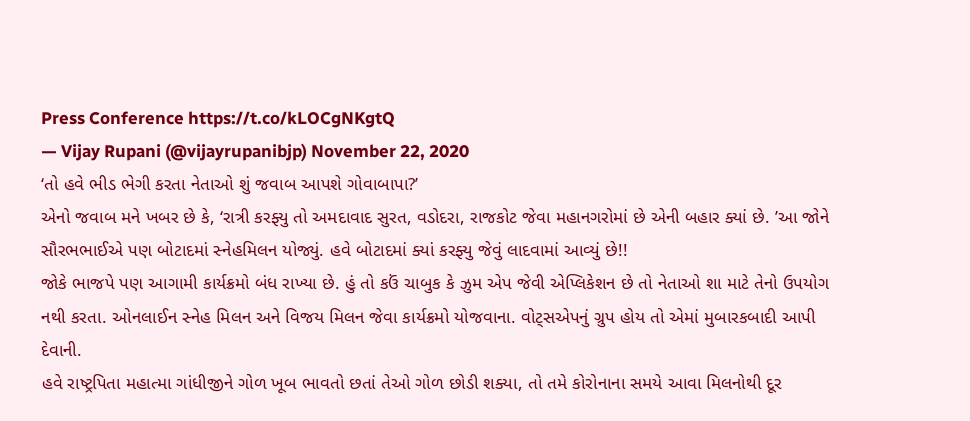Press Conference https://t.co/kLOCgNKgtQ
— Vijay Rupani (@vijayrupanibjp) November 22, 2020
‘તો હવે ભીડ ભેગી કરતા નેતાઓ શું જવાબ આપશે ગોવાબાપા?’
એનો જવાબ મને ખબર છે કે, ‘રાત્રી કરફ્યુ તો અમદાવાદ સુરત, વડોદરા, રાજકોટ જેવા મહાનગરોમાં છે એની બહાર ક્યાં છે. ’આ જોને સૌરભભાઈએ પણ બોટાદમાં સ્નેહમિલન યોજ્યું. હવે બોટાદમાં ક્યાં કરફ્યુ જેવું લાદવામાં આવ્યું છે!!
જોકે ભાજપે પણ આગામી કાર્યક્રમો બંધ રાખ્યા છે. હું તો કઉં ચાબુક કે ઝુમ એપ જેવી એપ્લિકેશન છે તો નેતાઓ શા માટે તેનો ઉપયોગ નથી કરતા. ઓનલાઈન સ્નેહ મિલન અને વિજય મિલન જેવા કાર્યક્રમો યોજવાના. વોટ્સએપનું ગ્રુપ હોય તો એમાં મુબારકબાદી આપી દેવાની.
હવે રાષ્ટ્રપિતા મહાત્મા ગાંધીજીને ગોળ ખૂબ ભાવતો છતાં તેઓ ગોળ છોડી શક્યા, તો તમે કોરોનાના સમયે આવા મિલનોથી દૂર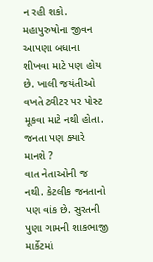ન રહી શકો. મહાપુરુષોના જીવન આપણા બધાના શીખવા માટે પણ હોય છે. ખાલી જયંતીઓ વખતે ટ્વીટર પર પોસ્ટ મૂકવા માટે નથી હોતા.
જનતા પણ ક્યારે માનશે ?
વાત નેતાઓની જ નથી. કેટલીક જનતાનો પણ વાંક છે. સુરતની પુણા ગામની શાકભાજી માર્કેટમાં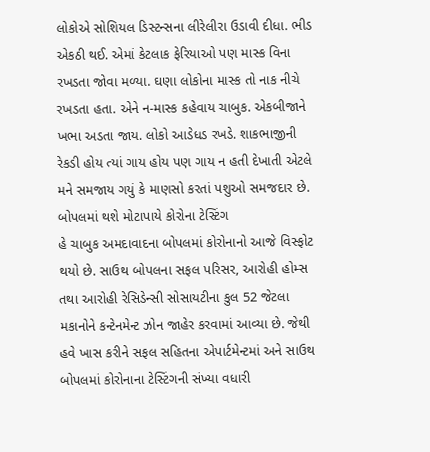લોકોએ સોશિયલ ડિસ્ટન્સના લીરેલીરા ઉડાવી દીધા. ભીડ એકઠી થઈ. એમાં કેટલાક ફેરિયાઓ પણ માસ્ક વિના રખડતા જોવા મળ્યા. ઘણા લોકોના માસ્ક તો નાક નીચે રખડતા હતા. એને ન-માસ્ક કહેવાય ચાબુક. એકબીજાને ખભા અડતા જાય. લોકો આડેધડ રખડે. શાકભાજીની રેકડી હોય ત્યાં ગાય હોય પણ ગાય ન હતી દેખાતી એટલે મને સમજાય ગયું કે માણસો કરતાં પશુઓ સમજદાર છે.
બોપલમાં થશે મોટાપાયે કોરોના ટેસ્ટિંગ
હે ચાબુક અમદાવાદના બોપલમાં કોરોનાનો આજે વિસ્ફોટ થયો છે. સાઉથ બોપલના સફલ પરિસર, આરોહી હોમ્સ તથા આરોહી રેસિડેન્સી સોસાયટીના કુલ 52 જેટલા મકાનોને કન્ટેનમેન્ટ ઝોન જાહેર કરવામાં આવ્યા છે. જેથી હવે ખાસ કરીને સફલ સહિતના એપાર્ટમેન્ટમાં અને સાઉથ બોપલમાં કોરોનાના ટેસ્ટિંગની સંખ્યા વધારી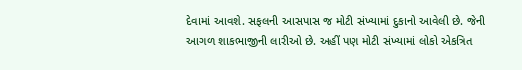દેવામાં આવશે. સફલની આસપાસ જ મોટી સંખ્યામાં દુકાનો આવેલી છે. જેની આગળ શાકભાજીની લારીઓ છે. અહીં પણ મોટી સંખ્યામાં લોકો એકત્રિત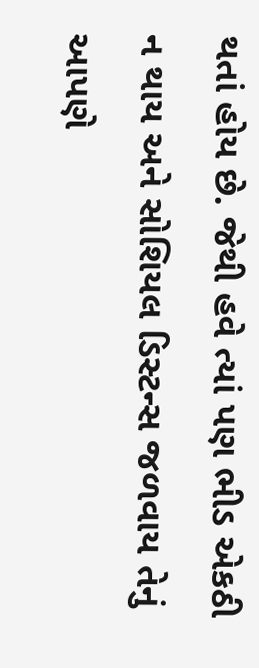થતાં હોય છે. જેથી હવે ત્યાં પણ ભીડ એકઠી ન થાય અને સોશિયલ ડિસ્ટન્સ જળવાય તેનું આપણે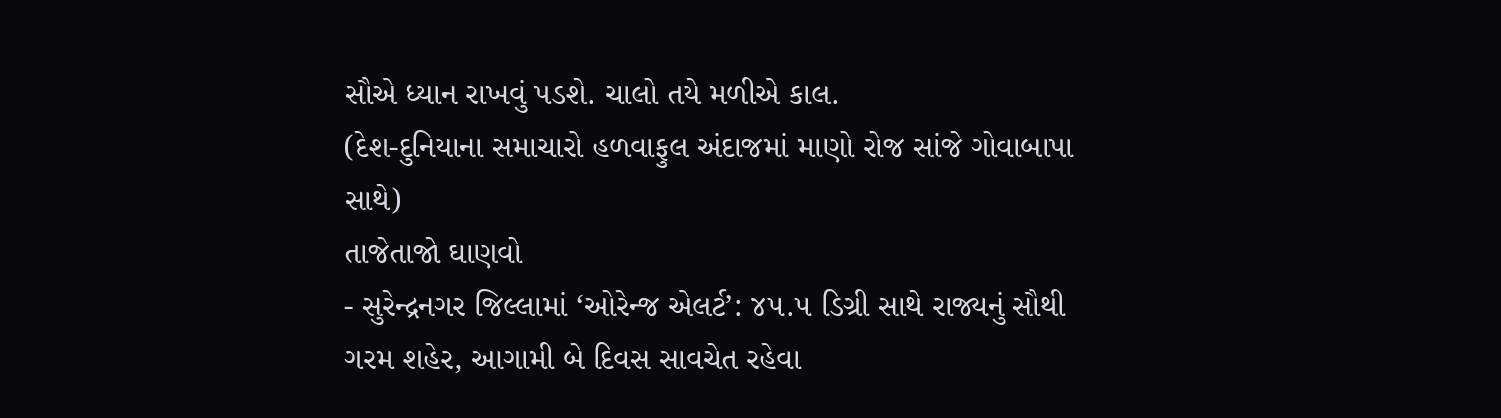સૌએ ધ્યાન રાખવું પડશે. ચાલો તયે મળીએ કાલ.
(દેશ-દુનિયાના સમાચારો હળવાફુલ અંદાજમાં માણો રોજ સાંજે ગોવાબાપા સાથે)
તાજેતાજો ઘાણવો
- સુરેન્દ્રનગર જિલ્લામાં ‘ઓરેન્જ એલર્ટ’: ૪૫.૫ ડિગ્રી સાથે રાજ્યનું સૌથી ગરમ શહેર, આગામી બે દિવસ સાવચેત રહેવા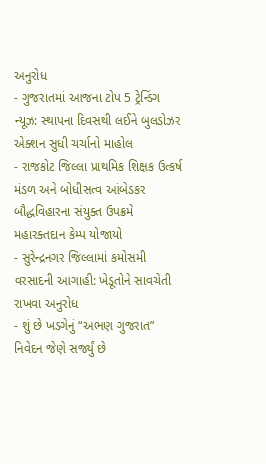અનુરોધ
- ગુજરાતમાં આજના ટોપ 5 ટ્રેન્ડિંગ ન્યૂઝ: સ્થાપના દિવસથી લઈને બુલડોઝર એક્શન સુધી ચર્ચાનો માહોલ
- રાજકોટ જિલ્લા પ્રાથમિક શિક્ષક ઉત્કર્ષ મંડળ અને બોધીસત્વ આંબેડકર બૌદ્ધવિહારના સંયુક્ત ઉપક્રમે મહારક્તદાન કેમ્પ યોજાયો
- સુરેન્દ્રનગર જિલ્લામાં કમોસમી વરસાદની આગાહી: ખેડૂતોને સાવચેતી રાખવા અનુરોધ
- શું છે ખડગેનું “અભણ ગુજરાત” નિવેદન જેણે સર્જ્યું છે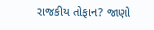રાજકીય તોફાન? જાણો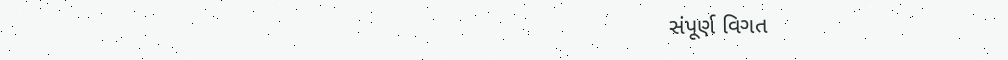સંપૂર્ણ વિગત